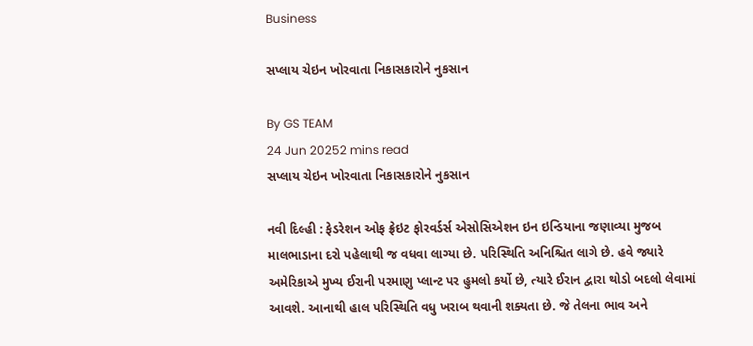Business

સપ્લાય ચેઇન ખોરવાતા નિકાસકારોને નુકસાન

By GS TEAM
24 Jun 20252 mins read
સપ્લાય ચેઇન ખોરવાતા નિકાસકારોને નુકસાન

નવી દિલ્હી : ફેડરેશન ઓફ ફ્રેઇટ ફોરવર્ડર્સ એસોસિએશન ઇન ઇન્ડિયાના જણાવ્યા મુજબ માલભાડાના દરો પહેલાથી જ વધવા લાગ્યા છે. પરિસ્થિતિ અનિશ્ચિત લાગે છે. હવે જ્યારે અમેરિકાએ મુખ્ય ઈરાની પરમાણુ પ્લાન્ટ પર હુમલો કર્યો છે, ત્યારે ઈરાન દ્વારા થોડો બદલો લેવામાં આવશે. આનાથી હાલ પરિસ્થિતિ વધુ ખરાબ થવાની શક્યતા છે. જે તેલના ભાવ અને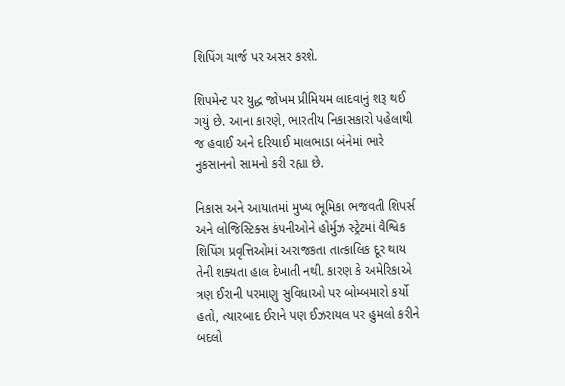શિપિંગ ચાર્જ પર અસર કરશે.

શિપમેન્ટ પર યુદ્ધ જોખમ પ્રીમિયમ લાદવાનું શરૂ થઈ ગયું છે. આના કારણે, ભારતીય નિકાસકારો પહેલાથી જ હવાઈ અને દરિયાઈ માલભાડા બંનેમાં ભારે નુકસાનનો સામનો કરી રહ્યા છે.

નિકાસ અને આયાતમાં મુખ્ય ભૂમિકા ભજવતી શિપર્સ અને લોજિસ્ટિક્સ કંપનીઓને હોર્મુઝ સ્ટ્રેટમાં વૈશ્વિક શિપિંગ પ્રવૃત્તિઓમાં અરાજકતા તાત્કાલિક દૂર થાય તેની શક્યતા હાલ દેખાતી નથી. કારણ કે અમેરિકાએ ત્રણ ઈરાની પરમાણુ સુવિધાઓ પર બોમ્બમારો કર્યો હતો, ત્યારબાદ ઈરાને પણ ઈઝરાયલ પર હુમલો કરીને બદલો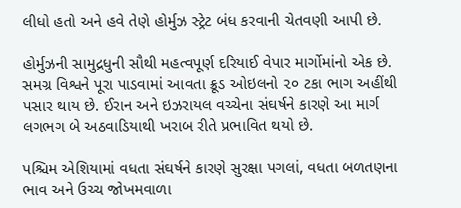લીધો હતો અને હવે તેણે હોર્મુઝ સ્ટ્રેટ બંધ કરવાની ચેતવણી આપી છે.

હોર્મુઝની સામુદ્રધુની સૌથી મહત્વપૂર્ણ દરિયાઈ વેપાર માર્ગોમાંનો એક છે. સમગ્ર વિશ્વને પૂરા પાડવામાં આવતા ક્રૂડ ઓઇલનો ૨૦ ટકા ભાગ અહીંથી પસાર થાય છે. ઈરાન અને ઇઝરાયલ વચ્ચેના સંઘર્ષને કારણે આ માર્ગ લગભગ બે અઠવાડિયાથી ખરાબ રીતે પ્રભાવિત થયો છે.

પશ્ચિમ એશિયામાં વધતા સંઘર્ષને કારણે સુરક્ષા પગલાં, વધતા બળતણના ભાવ અને ઉચ્ચ જોખમવાળા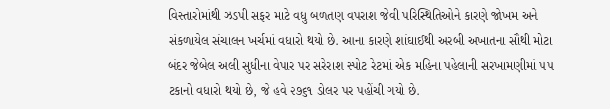વિસ્તારોમાંથી ઝડપી સફર માટે વધુ બળતણ વપરાશ જેવી પરિસ્થિતિઓને કારણે જોખમ અને સંકળાયેલ સંચાલન ખર્ચમાં વધારો થયો છે. આના કારણે શાંઘાઈથી અરબી અખાતના સૌથી મોટા બંદર જેબેલ અલી સુધીના વેપાર પર સરેરાશ સ્પોટ રેટમાં એક મહિના પહેલાની સરખામણીમાં ૫૫ ટકાનો વધારો થયો છે, જે હવે ૨૭૬૧ ડોલર પર પહોંચી ગયો છે.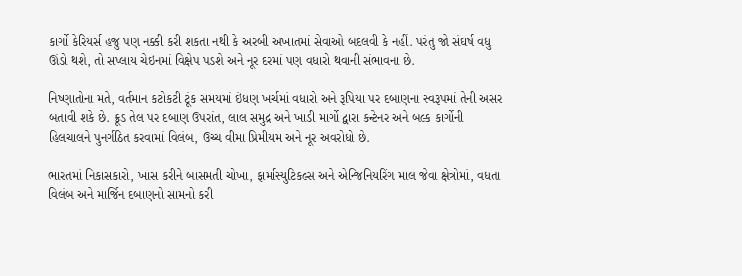કાર્ગો કેરિયર્સ હજુ પણ નક્કી કરી શકતા નથી કે અરબી અખાતમાં સેવાઓ બદલવી કે નહીં. પરંતુ જો સંઘર્ષ વધુ ઊંડો થશે, તો સપ્લાય ચેઇનમાં વિક્ષેપ પડશે અને નૂર દરમાં પણ વધારો થવાની સંભાવના છે.

નિષ્ણાતોના મતે, વર્તમાન કટોકટી ટૂંક સમયમાં ઇંધણ ખર્ચમાં વધારો અને રૂપિયા પર દબાણના સ્વરૂપમાં તેની અસર બતાવી શકે છે. ક્રૂડ તેલ પર દબાણ ઉપરાંત, લાલ સમુદ્ર અને ખાડી માર્ગો દ્વારા કન્ટેનર અને બલ્ક કાર્ગોની હિલચાલને પુનર્ગઠિત કરવામાં વિલંબ, ઉચ્ચ વીમા પ્રિમીયમ અને નૂર અવરોધો છે.

ભારતમાં નિકાસકારો, ખાસ કરીને બાસમતી ચોખા, ફાર્માસ્યુટિકલ્સ અને એન્જિનિયરિંગ માલ જેવા ક્ષેત્રોમાં, વધતા વિલંબ અને માર્જિન દબાણનો સામનો કરી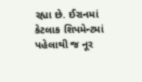રહ્યા છે. ઈરાનમાં કેટલાક શિપમેન્ટમાં પહેલાથી જ નૂર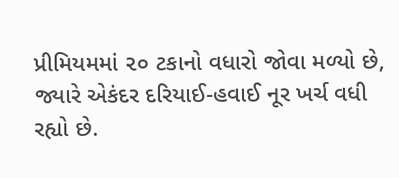પ્રીમિયમમાં ૨૦ ટકાનો વધારો જોવા મળ્યો છે, જ્યારે એકંદર દરિયાઈ-હવાઈ નૂર ખર્ચ વધી રહ્યો છે.